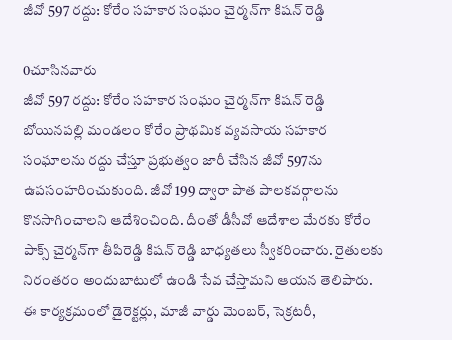జీవో 597 రద్దు: కోరేం సహకార సంఘం చైర్మన్‌గా కిషన్ రెడ్డి

0చూసినవారు
జీవో 597 రద్దు: కోరేం సహకార సంఘం చైర్మన్‌గా కిషన్ రెడ్డి
బోయినపల్లి మండలం కోరేం ప్రాథమిక వ్యవసాయ సహకార సంఘాలను రద్దు చేస్తూ ప్రభుత్వం జారీ చేసిన జీవో 597ను ఉపసంహరించుకుంది. జీవో 199 ద్వారా పాత పాలకవర్గాలను కొనసాగించాలని ఆదేశించింది. దీంతో డీసీవో ఆదేశాల మేరకు కోరేం పాక్స్ చైర్మన్‌గా తీపిరెడ్డి కిషన్ రెడ్డి బాధ్యతలు స్వీకరించారు. రైతులకు నిరంతరం అందుబాటులో ఉండి సేవ చేస్తామని ఆయన తెలిపారు. ఈ కార్యక్రమంలో డైరెక్టర్లు, మాజీ వార్డు మెంబర్, సెక్రటరీ,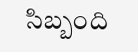సిబ్బంది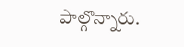పాల్గొన్నారు.